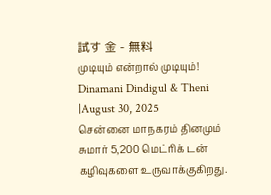試す 金 - 無料
முடியும் என்றால் முடியும்!
Dinamani Dindigul & Theni
|August 30, 2025
சென்னை மாநகரம் தினமும் சுமார் 5,200 மெட்ரிக் டன் கழிவுகளை உருவாக்குகிறது.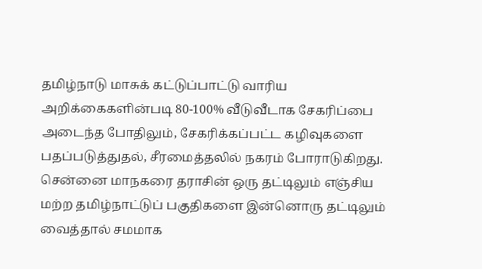தமிழ்நாடு மாசுக் கட்டுப்பாட்டு வாரிய அறிக்கைகளின்படி 80-100% வீடுவீடாக சேகரிப்பை அடைந்த போதிலும், சேகரிக்கப்பட்ட கழிவுகளை பதப்படுத்துதல், சீரமைத்தலில் நகரம் போராடுகிறது.
சென்னை மாநகரை தராசின் ஒரு தட்டிலும் எஞ்சிய மற்ற தமிழ்நாட்டுப் பகுதிகளை இன்னொரு தட்டிலும் வைத்தால் சமமாக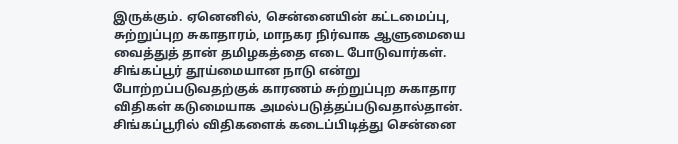இருக்கும். ஏனெனில், சென்னையின் கட்டமைப்பு, சுற்றுப்புற சுகாதாரம், மாநகர நிர்வாக ஆளுமையை வைத்துத் தான் தமிழகத்தை எடை போடுவார்கள்.
சிங்கப்பூர் தூய்மையான நாடு என்று போற்றப்படுவதற்குக் காரணம் சுற்றுப்புற சுகாதார விதிகள் கடுமையாக அமல்படுத்தப்படுவதால்தான். சிங்கப்பூரில் விதிகளைக் கடைப்பிடித்து சென்னை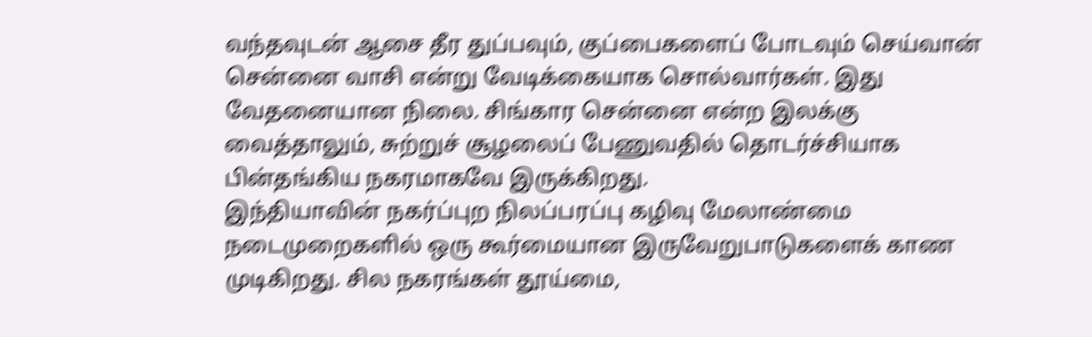வந்தவுடன் ஆசை தீர துப்பவும், குப்பைகளைப் போடவும் செய்வான் சென்னை வாசி என்று வேடிக்கையாக சொல்வார்கள். இது வேதனையான நிலை. சிங்கார சென்னை என்ற இலக்கு வைத்தாலும், சுற்றுச் சூழலைப் பேணுவதில் தொடர்ச்சியாக பின்தங்கிய நகரமாகவே இருக்கிறது.
இந்தியாவின் நகர்ப்புற நிலப்பரப்பு கழிவு மேலாண்மை நடைமுறைகளில் ஒரு கூர்மையான இருவேறுபாடுகளைக் காண முடிகிறது. சில நகரங்கள் தூய்மை,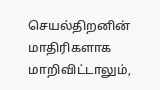செயல்திறனின் மாதிரிகளாக மாறிவிட்டாலும்,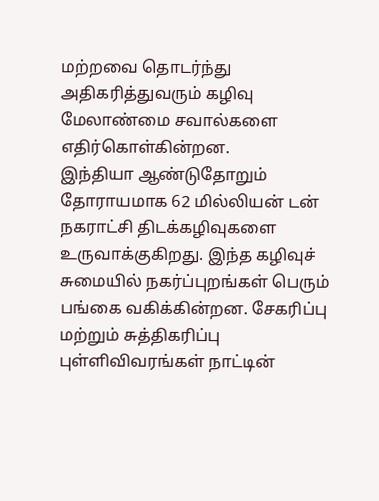மற்றவை தொடர்ந்து அதிகரித்துவரும் கழிவு மேலாண்மை சவால்களை எதிர்கொள்கின்றன.
இந்தியா ஆண்டுதோறும் தோராயமாக 62 மில்லியன் டன் நகராட்சி திடக்கழிவுகளை உருவாக்குகிறது. இந்த கழிவுச் சுமையில் நகர்ப்புறங்கள் பெரும் பங்கை வகிக்கின்றன. சேகரிப்பு மற்றும் சுத்திகரிப்பு புள்ளிவிவரங்கள் நாட்டின்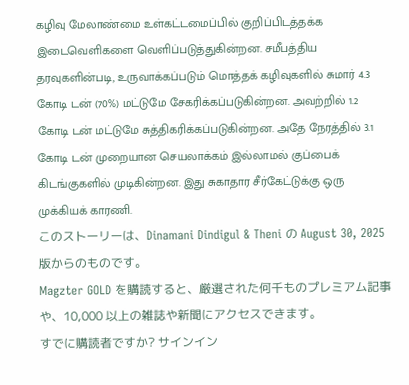கழிவு மேலாண்மை உள்கட்டமைப்பில் குறிப்பிடத்தக்க இடைவெளிகளை வெளிப்படுத்துகின்றன. சமீபத்திய தரவுகளின்படி, உருவாக்கப்படும் மொத்தக் கழிவுகளில் சுமார் 4.3 கோடி டன் (70%) மட்டுமே சேகரிக்கப்படுகின்றன. அவற்றில் 1.2 கோடி டன் மட்டுமே சுத்திகரிக்கப்படுகின்றன. அதே நேரத்தில் 3.1 கோடி டன் முறையான செயலாக்கம் இல்லாமல் குப்பைக் கிடங்குகளில் முடிகின்றன. இது சுகாதார சீர்கேட்டுக்கு ஒரு முக்கியக் காரணி.
このストーリーは、Dinamani Dindigul & Theni の August 30, 2025 版からのものです。
Magzter GOLD を購読すると、厳選された何千ものプレミアム記事や、10,000 以上の雑誌や新聞にアクセスできます。
すでに購読者ですか? サインイン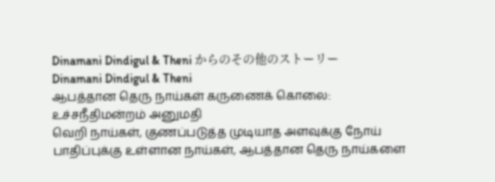Dinamani Dindigul & Theni からのその他のストーリー
Dinamani Dindigul & Theni
ஆபத்தான தெரு நாய்கள் கருணைக் கொலை: உச்சநீதிமன்றம் அனுமதி
வெறி நாய்கள், குணப்படுத்த முடியாத அளவுக்கு நோய் பாதிப்புக்கு உள்ளான நாய்கள், ஆபத்தான தெரு நாய்களை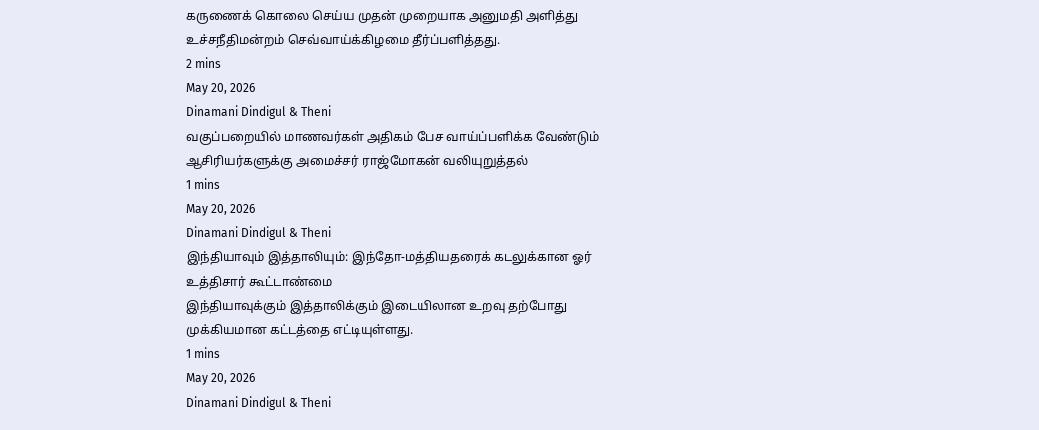கருணைக் கொலை செய்ய முதன் முறையாக அனுமதி அளித்து உச்சநீதிமன்றம் செவ்வாய்க்கிழமை தீர்ப்பளித்தது.
2 mins
May 20, 2026
Dinamani Dindigul & Theni
வகுப்பறையில் மாணவர்கள் அதிகம் பேச வாய்ப்பளிக்க வேண்டும்
ஆசிரியர்களுக்கு அமைச்சர் ராஜ்மோகன் வலியுறுத்தல்
1 mins
May 20, 2026
Dinamani Dindigul & Theni
இந்தியாவும் இத்தாலியும்: இந்தோ-மத்தியதரைக் கடலுக்கான ஓர் உத்திசார் கூட்டாண்மை
இந்தியாவுக்கும் இத்தாலிக்கும் இடையிலான உறவு தற்போது முக்கியமான கட்டத்தை எட்டியுள்ளது.
1 mins
May 20, 2026
Dinamani Dindigul & Theni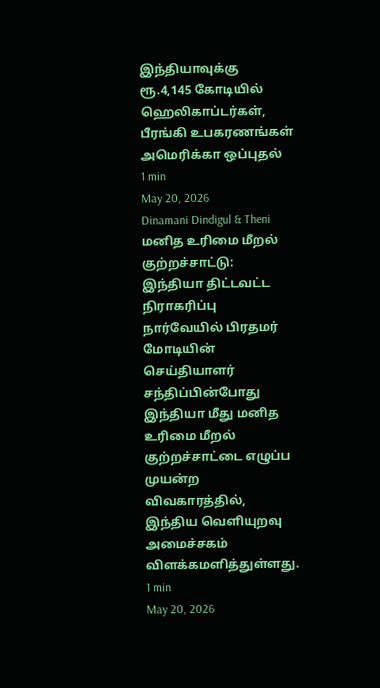இந்தியாவுக்கு ரூ.4,145 கோடியில் ஹெலிகாப்டர்கள், பீரங்கி உபகரணங்கள்
அமெரிக்கா ஒப்புதல்
1 min
May 20, 2026
Dinamani Dindigul & Theni
மனித உரிமை மீறல் குற்றச்சாட்டு: இந்தியா திட்டவட்ட நிராகரிப்பு
நார்வேயில் பிரதமர் மோடியின் செய்தியாளர் சந்திப்பின்போது இந்தியா மீது மனித உரிமை மீறல் குற்றச்சாட்டை எழுப்ப முயன்ற விவகாரத்தில், இந்திய வெளியுறவு அமைச்சகம் விளக்கமளித்துள்ளது.
1 min
May 20, 2026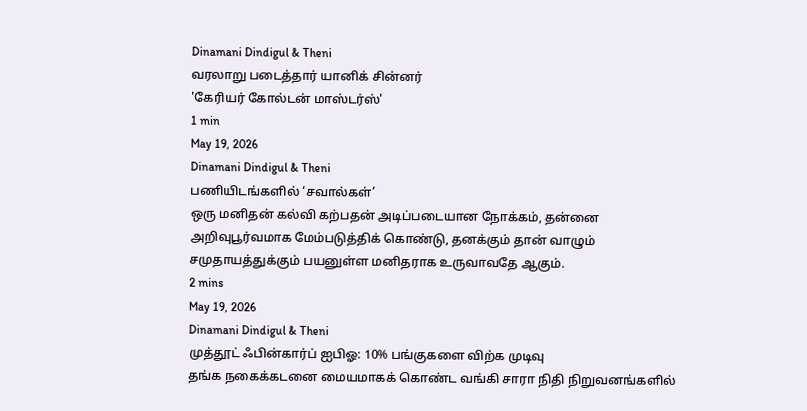Dinamani Dindigul & Theni
வரலாறு படைத்தார் யானிக் சின்னர்
'கேரியர் கோல்டன் மாஸ்டர்ஸ்'
1 min
May 19, 2026
Dinamani Dindigul & Theni
பணியிடங்களில் ‘சவால்கள்’
ஒரு மனிதன் கல்வி கற்பதன் அடிப்படையான நோக்கம், தன்னை அறிவுபூர்வமாக மேம்படுத்திக் கொண்டு, தனக்கும் தான் வாழும் சமுதாயத்துக்கும் பயனுள்ள மனிதராக உருவாவதே ஆகும்.
2 mins
May 19, 2026
Dinamani Dindigul & Theni
முத்தூட் ஃபின்கார்ப் ஐபிஓ: 10% பங்குகளை விற்க முடிவு
தங்க நகைக்கடனை மையமாகக் கொண்ட வங்கி சாரா நிதி நிறுவனங்களில்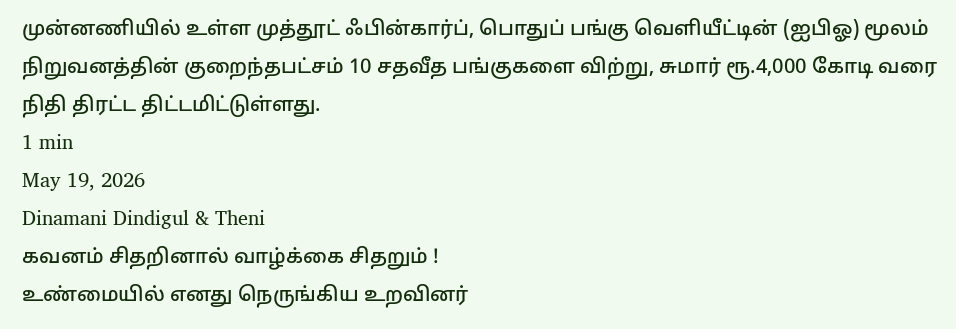முன்னணியில் உள்ள முத்தூட் ஃபின்கார்ப், பொதுப் பங்கு வெளியீட்டின் (ஐபிஓ) மூலம் நிறுவனத்தின் குறைந்தபட்சம் 10 சதவீத பங்குகளை விற்று, சுமார் ரூ.4,000 கோடி வரை நிதி திரட்ட திட்டமிட்டுள்ளது.
1 min
May 19, 2026
Dinamani Dindigul & Theni
கவனம் சிதறினால் வாழ்க்கை சிதறும் !
உண்மையில் எனது நெருங்கிய உறவினர்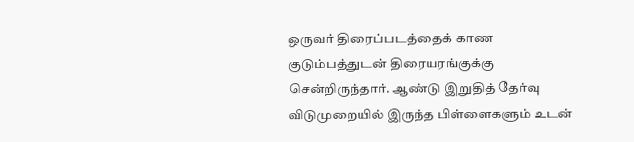ஒருவர் திரைப்படத்தைக் காண குடும்பத்துடன் திரையரங்குக்கு சென்றிருந்தார். ஆண்டு இறுதித் தேர்வு விடுமுறையில் இருந்த பிள்ளைகளும் உடன்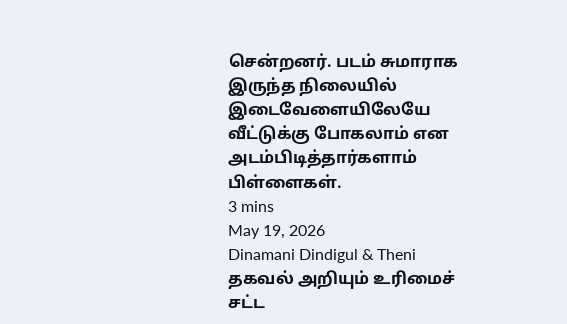சென்றனர். படம் சுமாராக இருந்த நிலையில் இடைவேளையிலேயே வீட்டுக்கு போகலாம் என அடம்பிடித்தார்களாம் பிள்ளைகள்.
3 mins
May 19, 2026
Dinamani Dindigul & Theni
தகவல் அறியும் உரிமைச் சட்ட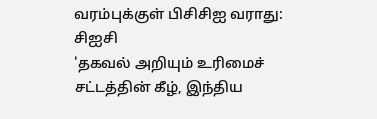வரம்புக்குள் பிசிசிஐ வராது: சிஐசி
'தகவல் அறியும் உரிமைச் சட்டத்தின் கீழ், இந்திய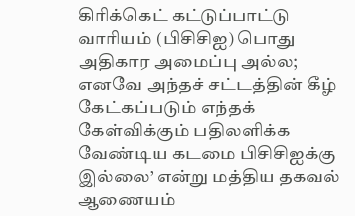கிரிக்கெட் கட்டுப்பாட்டு வாரியம் (பிசிசிஐ) பொது அதிகார அமைப்பு அல்ல; எனவே அந்தச் சட்டத்தின் கீழ் கேட்கப்படும் எந்தக் கேள்விக்கும் பதிலளிக்க வேண்டிய கடமை பிசிசிஐக்கு இல்லை’ என்று மத்திய தகவல் ஆணையம்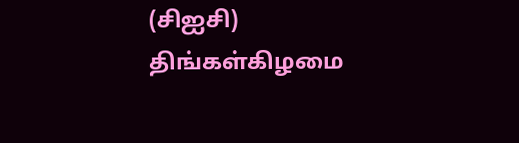(சிஐசி) திங்கள்கிழமை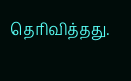தெரிவித்தது.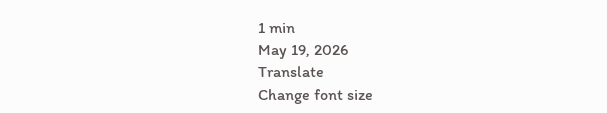1 min
May 19, 2026
Translate
Change font size